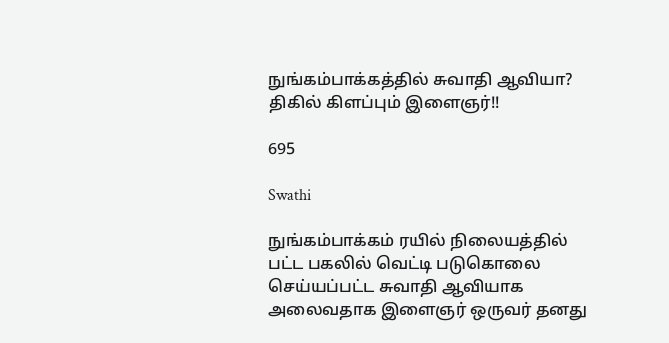நுங்கம்பாக்கத்தில் சுவாதி ஆவியா? திகில் கிளப்பும் இளைஞர்!!

695

Swathi

நுங்கம்பாக்கம் ரயில் நிலையத்தில் பட்ட பகலில் வெட்டி படுகொலை செய்யப்பட்ட சுவாதி ஆவியாக அலைவதாக இளைஞர் ஒருவர் தனது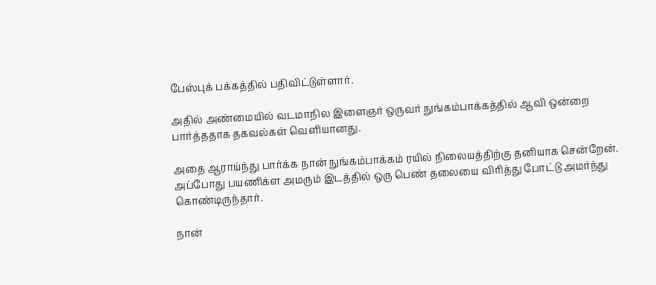பேஸ்புக் பக்கத்தில் பதிவிட்டுள்ளார்.

அதில் அண்மையில் வடமாநில இளைஞர் ஒருவர் நுங்கம்பாக்கத்தில் ஆவி ஒன்றை பார்த்ததாக தகவல்கள் வெளியானது.

அதை ஆராய்ந்து பார்க்க நான் நுங்கம்பாக்கம் ரயில் நிலையத்திற்கு தனியாக சென்றேன். அப்போது பயணிக்ள அமரும் இடத்தில் ஒரு பெண் தலையை விரித்து போட்டு அமர்ந்து கொண்டிருந்தார்.

நான்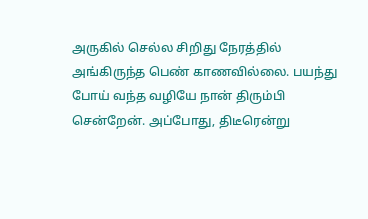அருகில் செல்ல சிறிது நேரத்தில் அங்கிருந்த பெண் காணவில்லை. பயந்து போய் வந்த வழியே நான் திரும்பி சென்றேன். அப்போது, திடீரென்று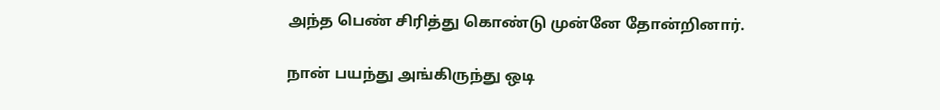அந்த பெண் சிரித்து கொண்டு முன்னே தோன்றினார்.

நான் பயந்து அங்கிருந்து ஒடி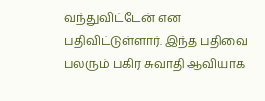வந்துவிட்டேன் என பதிவிட்டுள்ளார். இந்த பதிவை பலரும் பகிர சுவாதி ஆவியாக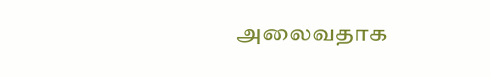அலைவதாக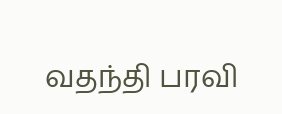வதந்தி பரவி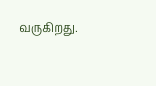வருகிறது.